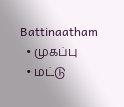Battinaatham
  • முகப்பு
  • மட்டு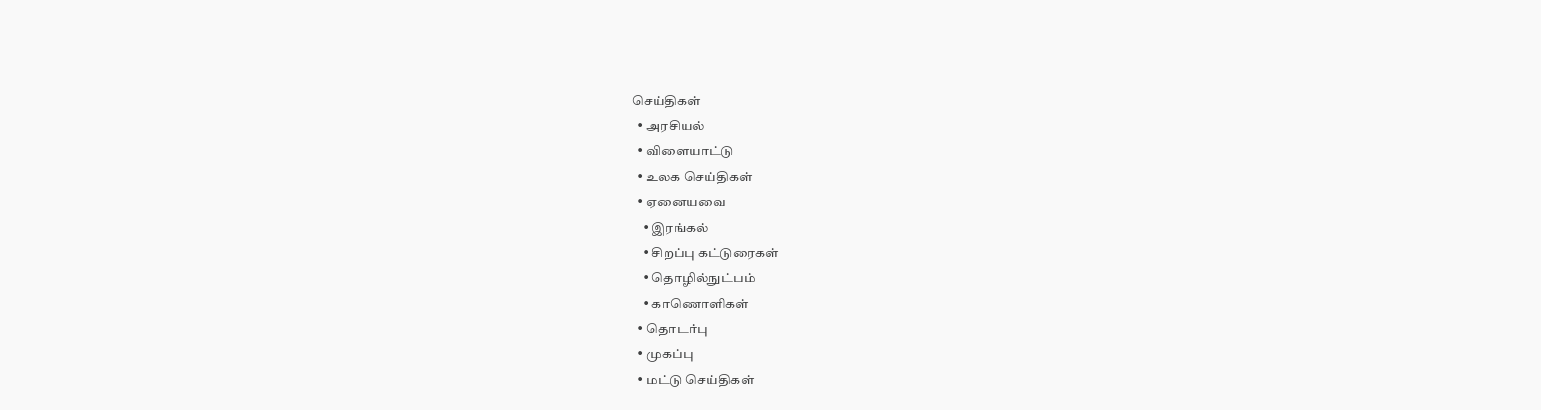செய்திகள்
  • அரசியல்
  • விளையாட்டு
  • உலக செய்திகள்
  • ஏனையவை
    • இரங்கல்
    • சிறப்பு கட்டுரைகள்
    • தொழில்நுட்பம்
    • காணொளிகள்
  • தொடர்பு
  • முகப்பு
  • மட்டு செய்திகள்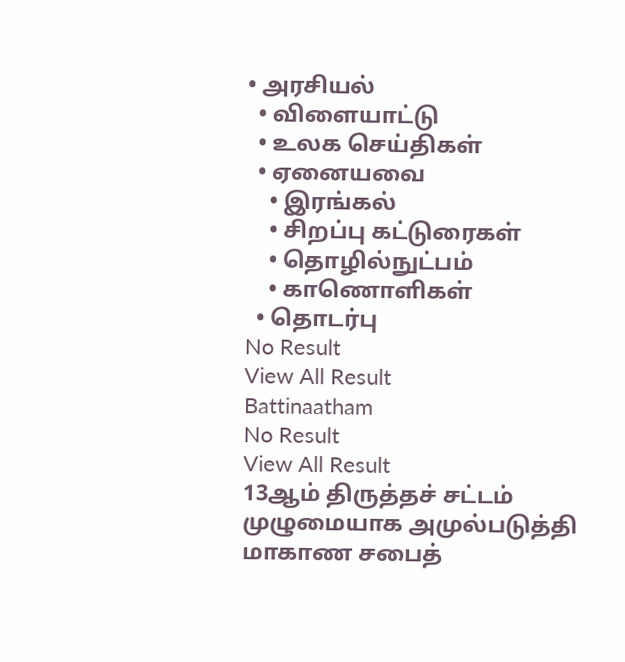• அரசியல்
  • விளையாட்டு
  • உலக செய்திகள்
  • ஏனையவை
    • இரங்கல்
    • சிறப்பு கட்டுரைகள்
    • தொழில்நுட்பம்
    • காணொளிகள்
  • தொடர்பு
No Result
View All Result
Battinaatham
No Result
View All Result
13ஆம் திருத்தச் சட்டம் முழுமையாக அமுல்படுத்தி மாகாண சபைத்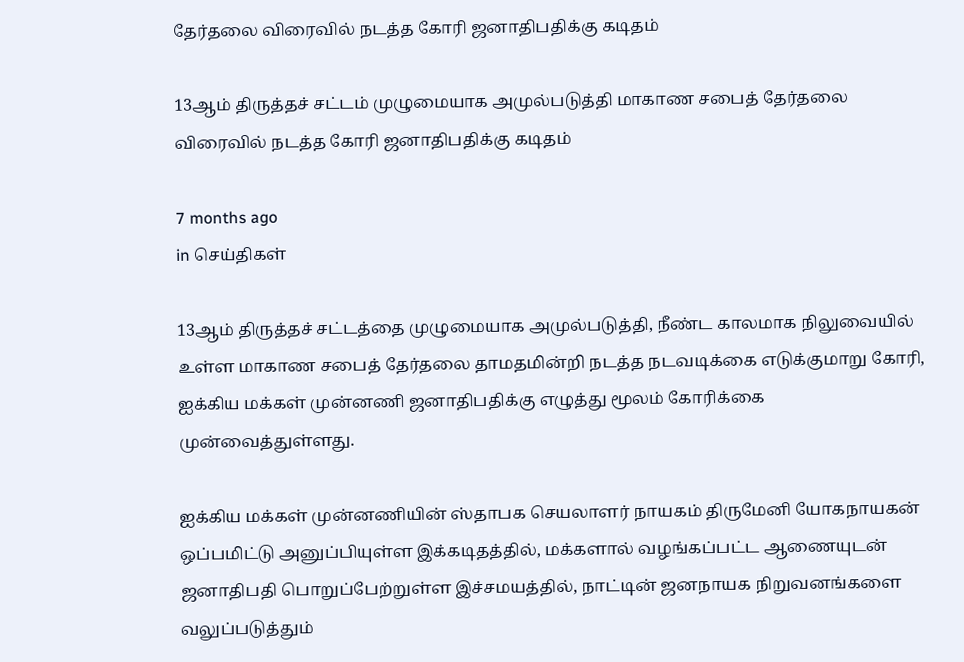தேர்தலை விரைவில் நடத்த கோரி ஜனாதிபதிக்கு கடிதம்

13ஆம் திருத்தச் சட்டம் முழுமையாக அமுல்படுத்தி மாகாண சபைத் தேர்தலை விரைவில் நடத்த கோரி ஜனாதிபதிக்கு கடிதம்

7 months ago
in செய்திகள்

13ஆம் திருத்தச் சட்டத்தை முழுமையாக அமுல்படுத்தி, நீண்ட காலமாக நிலுவையில் உள்ள மாகாண சபைத் தேர்தலை தாமதமின்றி நடத்த நடவடிக்கை எடுக்குமாறு கோரி, ஐக்கிய மக்கள் முன்னணி ஜனாதிபதிக்கு எழுத்து மூலம் கோரிக்கை முன்வைத்துள்ளது.

ஐக்கிய மக்கள் முன்னணியின் ஸ்தாபக செயலாளர் நாயகம் திருமேனி யோகநாயகன் ஒப்பமிட்டு அனுப்பியுள்ள இக்கடிதத்தில், மக்களால் வழங்கப்பட்ட ஆணையுடன் ஜனாதிபதி பொறுப்பேற்றுள்ள இச்சமயத்தில், நாட்டின் ஜனநாயக நிறுவனங்களை வலுப்படுத்தும்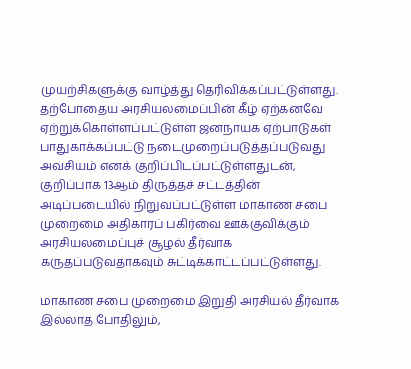முயற்சிகளுக்கு வாழ்த்து தெரிவிக்கப்பட்டுள்ளது. தற்போதைய அரசியலமைப்பின் கீழ் ஏற்கனவே ஏற்றுக்கொள்ளப்பட்டுள்ள ஜனநாயக ஏற்பாடுகள் பாதுகாக்கப்பட்டு நடைமுறைப்படுத்தப்படுவது அவசியம் எனக் குறிப்பிடப்பட்டுள்ளதுடன், குறிப்பாக 13ஆம் திருத்தச் சட்டத்தின் அடிப்படையில் நிறுவப்பட்டுள்ள மாகாண சபை முறைமை அதிகாரப் பகிர்வை ஊக்குவிக்கும் அரசியலமைப்புச் சூழல் தீர்வாக கருதப்படுவதாகவும் சுட்டிக்காட்டப்பட்டுள்ளது.

மாகாண சபை முறைமை இறுதி அரசியல் தீர்வாக இல்லாத போதிலும்,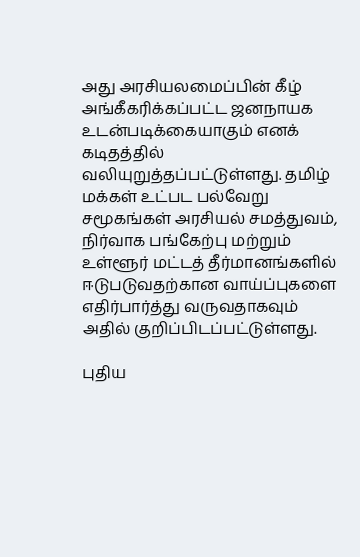அது அரசியலமைப்பின் கீழ் அங்கீகரிக்கப்பட்ட ஜனநாயக உடன்படிக்கையாகும் எனக் கடிதத்தில் வலியுறுத்தப்பட்டுள்ளது. தமிழ் மக்கள் உட்பட பல்வேறு சமூகங்கள் அரசியல் சமத்துவம், நிர்வாக பங்கேற்பு மற்றும் உள்ளூர் மட்டத் தீர்மானங்களில் ஈடுபடுவதற்கான வாய்ப்புகளை எதிர்பார்த்து வருவதாகவும் அதில் குறிப்பிடப்பட்டுள்ளது.

புதிய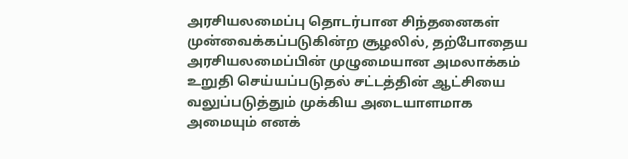அரசியலமைப்பு தொடர்பான சிந்தனைகள் முன்வைக்கப்படுகின்ற சூழலில், தற்போதைய அரசியலமைப்பின் முழுமையான அமலாக்கம் உறுதி செய்யப்படுதல் சட்டத்தின் ஆட்சியை வலுப்படுத்தும் முக்கிய அடையாளமாக அமையும் எனக்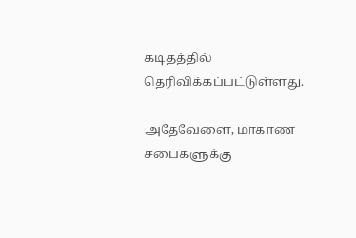கடிதத்தில் தெரிவிக்கப்பட்டுள்ளது.

அதேவேளை, மாகாண சபைகளுக்கு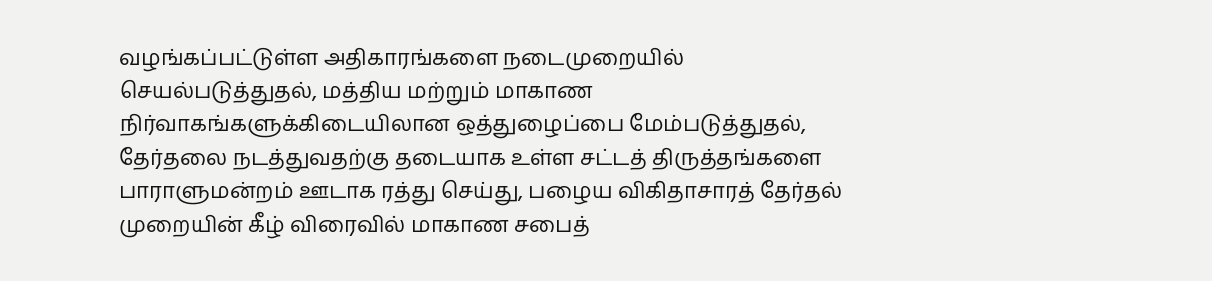வழங்கப்பட்டுள்ள அதிகாரங்களை நடைமுறையில் செயல்படுத்துதல், மத்திய மற்றும் மாகாண நிர்வாகங்களுக்கிடையிலான ஒத்துழைப்பை மேம்படுத்துதல், தேர்தலை நடத்துவதற்கு தடையாக உள்ள சட்டத் திருத்தங்களை பாராளுமன்றம் ஊடாக ரத்து செய்து, பழைய விகிதாசாரத் தேர்தல் முறையின் கீழ் விரைவில் மாகாண சபைத்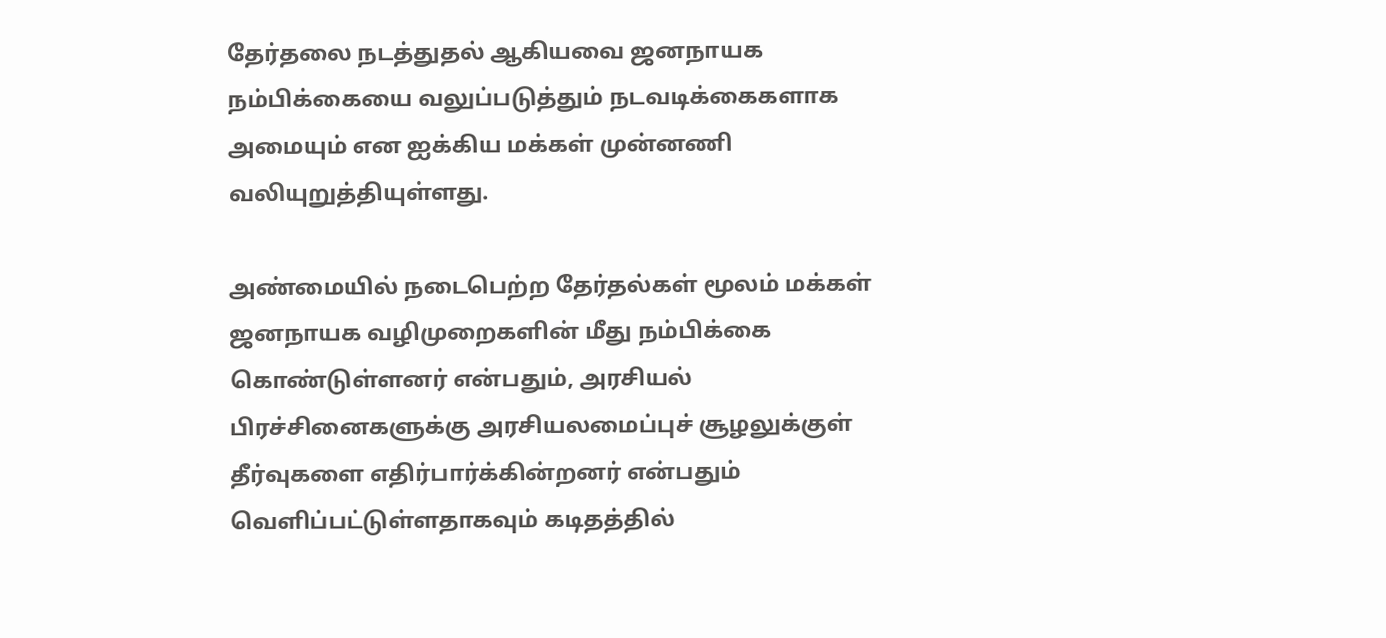தேர்தலை நடத்துதல் ஆகியவை ஜனநாயக நம்பிக்கையை வலுப்படுத்தும் நடவடிக்கைகளாக அமையும் என ஐக்கிய மக்கள் முன்னணி வலியுறுத்தியுள்ளது.

அண்மையில் நடைபெற்ற தேர்தல்கள் மூலம் மக்கள் ஜனநாயக வழிமுறைகளின் மீது நம்பிக்கை கொண்டுள்ளனர் என்பதும், அரசியல் பிரச்சினைகளுக்கு அரசியலமைப்புச் சூழலுக்குள் தீர்வுகளை எதிர்பார்க்கின்றனர் என்பதும் வெளிப்பட்டுள்ளதாகவும் கடிதத்தில்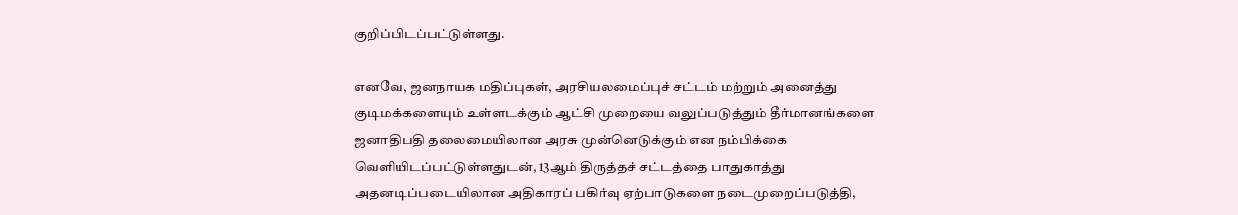குறிப்பிடப்பட்டுள்ளது.

எனவே, ஜனநாயக மதிப்புகள், அரசியலமைப்புச் சட்டம் மற்றும் அனைத்து குடிமக்களையும் உள்ளடக்கும் ஆட்சி முறையை வலுப்படுத்தும் தீர்மானங்களை ஜனாதிபதி தலைமையிலான அரசு முன்னெடுக்கும் என நம்பிக்கை வெளியிடப்பட்டுள்ளதுடன், 13ஆம் திருத்தச் சட்டத்தை பாதுகாத்து அதனடிப்படையிலான அதிகாரப் பகிர்வு ஏற்பாடுகளை நடைமுறைப்படுத்தி,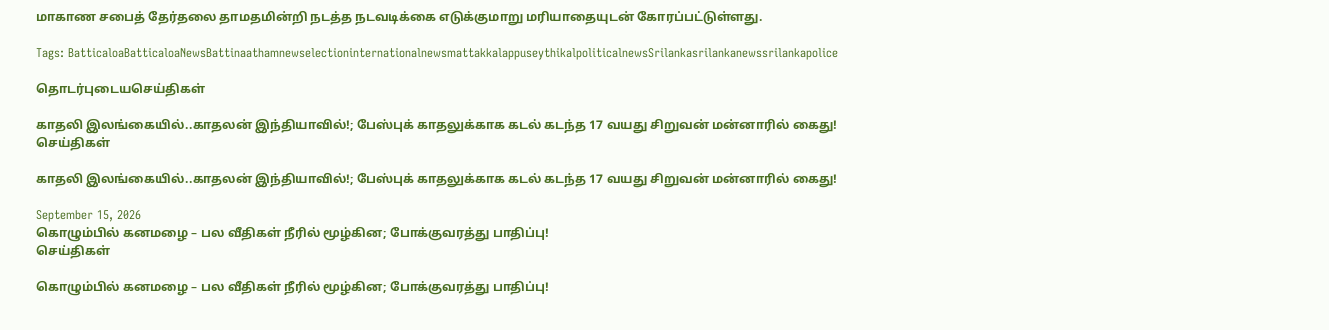மாகாண சபைத் தேர்தலை தாமதமின்றி நடத்த நடவடிக்கை எடுக்குமாறு மரியாதையுடன் கோரப்பட்டுள்ளது.

Tags: BatticaloaBatticaloaNewsBattinaathamnewselectioninternationalnewsmattakkalappuseythikalpoliticalnewsSrilankasrilankanewssrilankapolice

தொடர்புடையசெய்திகள்

காதலி இலங்கையில்..காதலன் இந்தியாவில்!; பேஸ்புக் காதலுக்காக கடல் கடந்த 17 வயது சிறுவன் மன்னாரில் கைது!
செய்திகள்

காதலி இலங்கையில்..காதலன் இந்தியாவில்!; பேஸ்புக் காதலுக்காக கடல் கடந்த 17 வயது சிறுவன் மன்னாரில் கைது!

September 15, 2026
கொழும்பில் கனமழை – பல வீதிகள் நீரில் மூழ்கின; போக்குவரத்து பாதிப்பு!
செய்திகள்

கொழும்பில் கனமழை – பல வீதிகள் நீரில் மூழ்கின; போக்குவரத்து பாதிப்பு!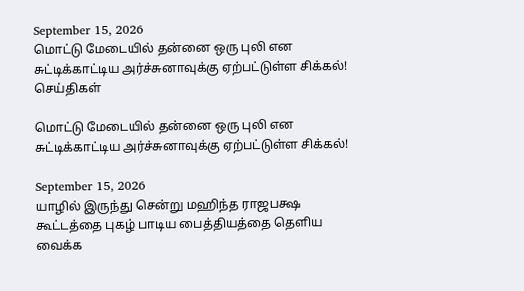September 15, 2026
மொட்டு மேடையில் தன்னை ஒரு புலி என சுட்டிக்காட்டிய அர்ச்சுனாவுக்கு ஏற்பட்டுள்ள சிக்கல்!
செய்திகள்

மொட்டு மேடையில் தன்னை ஒரு புலி என சுட்டிக்காட்டிய அர்ச்சுனாவுக்கு ஏற்பட்டுள்ள சிக்கல்!

September 15, 2026
யாழில் இருந்து சென்று மஹிந்த ராஜபக்ஷ கூட்டத்தை புகழ் பாடிய பைத்தியத்தை தெளிய வைக்க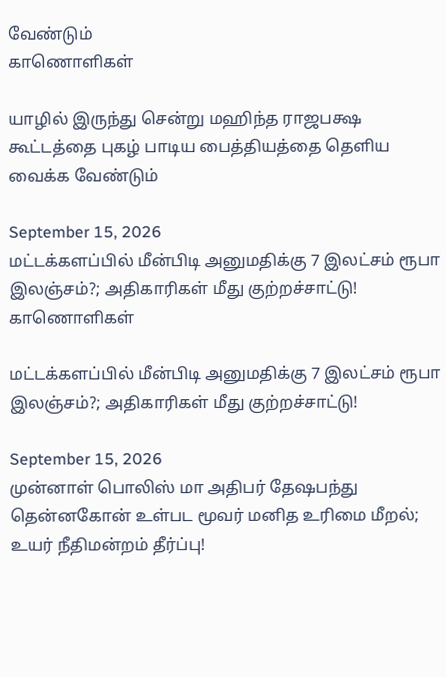வேண்டும்
காணொளிகள்

யாழில் இருந்து சென்று மஹிந்த ராஜபக்ஷ கூட்டத்தை புகழ் பாடிய பைத்தியத்தை தெளிய வைக்க வேண்டும்

September 15, 2026
மட்டக்களப்பில் மீன்பிடி அனுமதிக்கு 7 இலட்சம் ரூபா இலஞ்சம்?; அதிகாரிகள் மீது குற்றச்சாட்டு!
காணொளிகள்

மட்டக்களப்பில் மீன்பிடி அனுமதிக்கு 7 இலட்சம் ரூபா இலஞ்சம்?; அதிகாரிகள் மீது குற்றச்சாட்டு!

September 15, 2026
முன்னாள் பொலிஸ் மா அதிபர் தேஷபந்து தென்னகோன் உள்பட மூவர் மனித உரிமை மீறல்; உயர் நீதிமன்றம் தீர்ப்பு!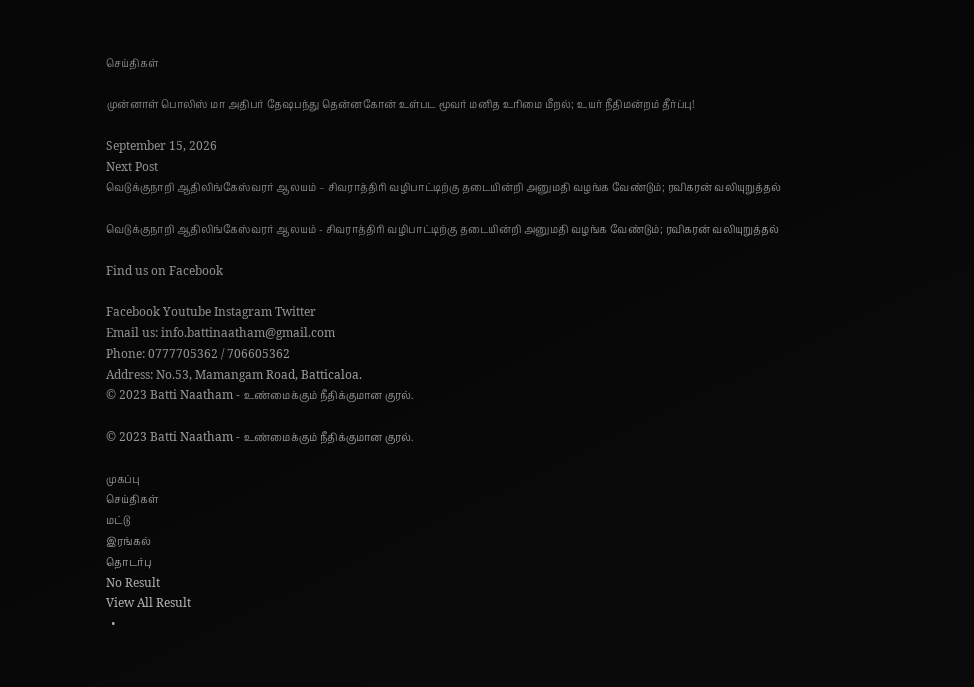செய்திகள்

முன்னாள் பொலிஸ் மா அதிபர் தேஷபந்து தென்னகோன் உள்பட மூவர் மனித உரிமை மீறல்; உயர் நீதிமன்றம் தீர்ப்பு!

September 15, 2026
Next Post
வெடுக்குநாறி ஆதிலிங்கேஸ்வரர் ஆலயம் – சிவராத்திரி வழிபாட்டிற்கு தடையின்றி அனுமதி வழங்க வேண்டும்; ரவிகரன் வலியுறுத்தல்

வெடுக்குநாறி ஆதிலிங்கேஸ்வரர் ஆலயம் - சிவராத்திரி வழிபாட்டிற்கு தடையின்றி அனுமதி வழங்க வேண்டும்; ரவிகரன் வலியுறுத்தல்

Find us on Facebook

Facebook Youtube Instagram Twitter
Email us: info.battinaatham@gmail.com
Phone: 0777705362 / 706605362
Address: No.53, Mamangam Road, Batticaloa.
© 2023 Batti Naatham - உண்மைக்கும் நீதிக்குமான குரல்.

© 2023 Batti Naatham - உண்மைக்கும் நீதிக்குமான குரல்.

முகப்பு
செய்திகள்
மட்டு
இரங்கல்
தொடர்பு
No Result
View All Result
  •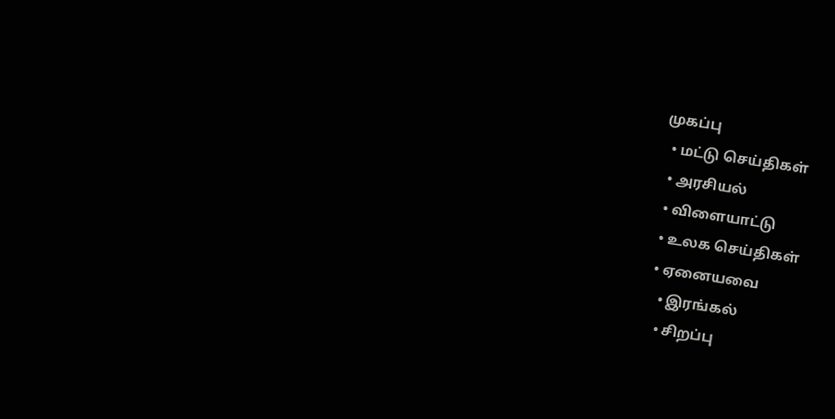முகப்பு
  • மட்டு செய்திகள்
  • அரசியல்
  • விளையாட்டு
  • உலக செய்திகள்
  • ஏனையவை
    • இரங்கல்
    • சிறப்பு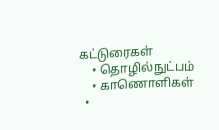கட்டுரைகள்
    • தொழில்நுட்பம்
    • காணொளிகள்
  •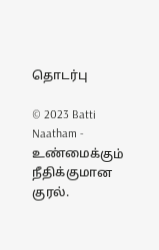தொடர்பு

© 2023 Batti Naatham - உண்மைக்கும் நீதிக்குமான குரல்.